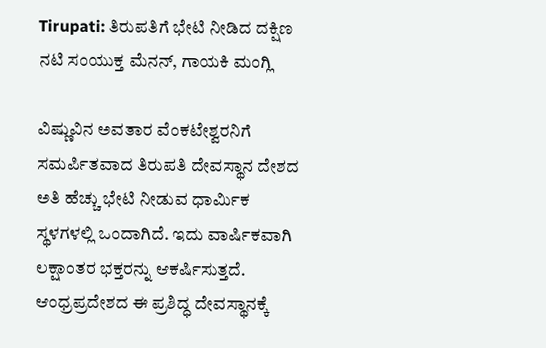Tirupati: ತಿರುಪತಿಗೆ ಭೇಟಿ ನೀಡಿದ ದಕ್ಷಿಣ ನಟಿ ಸಂಯುಕ್ತ ಮೆನನ್, ಗಾಯಕಿ ಮಂಗ್ಲಿ

ವಿಷ್ಣುವಿನ ಅವತಾರ ವೆಂಕಟೇಶ್ವರನಿಗೆ ಸಮರ್ಪಿತವಾದ ತಿರುಪತಿ ದೇವಸ್ಥಾನ ದೇಶದ ಅತಿ ಹೆಚ್ಚು ಭೇಟಿ ನೀಡುವ ಧಾರ್ಮಿಕ ಸ್ಥಳಗಳಲ್ಲಿ ಒಂದಾಗಿದೆ. ಇದು ವಾರ್ಷಿಕವಾಗಿ ಲಕ್ಷಾಂತರ ಭಕ್ತರನ್ನು ಆಕರ್ಷಿಸುತ್ತದೆ. ಆಂಧ್ರಪ್ರದೇಶದ ಈ ಪ್ರಶಿದ್ಧ ದೇವಸ್ಥಾನಕ್ಕೆ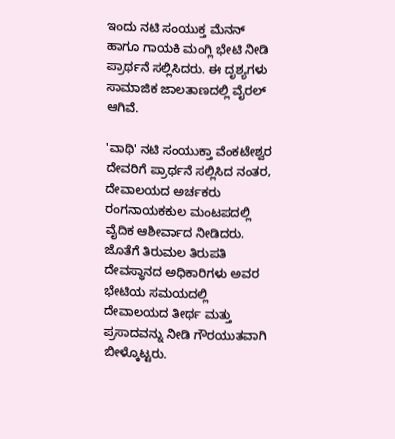ಇಂದು ನಟಿ ಸಂಯುಕ್ತ ಮೆನನ್ ಹಾಗೂ ಗಾಯಕಿ ಮಂಗ್ಲಿ ಭೇಟಿ ನೀಡಿ ಪ್ರಾರ್ಥನೆ ಸಲ್ಲಿಸಿದರು. ಈ ದೃಶ್ಯಗಳು ಸಾಮಾಜಿಕ ಜಾಲತಾಣದಲ್ಲಿ ವೈರಲ್ ಆಗಿವೆ.

'ವಾಥಿ' ನಟಿ ಸಂಯುಕ್ತಾ ವೆಂಕಟೇಶ್ವರ ದೇವರಿಗೆ ಪ್ರಾರ್ಥನೆ ಸಲ್ಲಿಸಿದ ನಂತರ, ದೇವಾಲಯದ ಅರ್ಚಕರು ರಂಗನಾಯಕಕುಲ ಮಂಟಪದಲ್ಲಿ ವೈದಿಕ ಆಶೀರ್ವಾದ ನೀಡಿದರು. ಜೊತೆಗೆ ತಿರುಮಲ ತಿರುಪತಿ ದೇವಸ್ಥಾನದ ಅಧಿಕಾರಿಗಳು ಅವರ ಭೇಟಿಯ ಸಮಯದಲ್ಲಿ ದೇವಾಲಯದ ತೀರ್ಥ ಮತ್ತು ಪ್ರಸಾದವನ್ನು ನೀಡಿ ಗೌರಯುತವಾಗಿ ಬೀಳ್ಕೊಟ್ಟರು.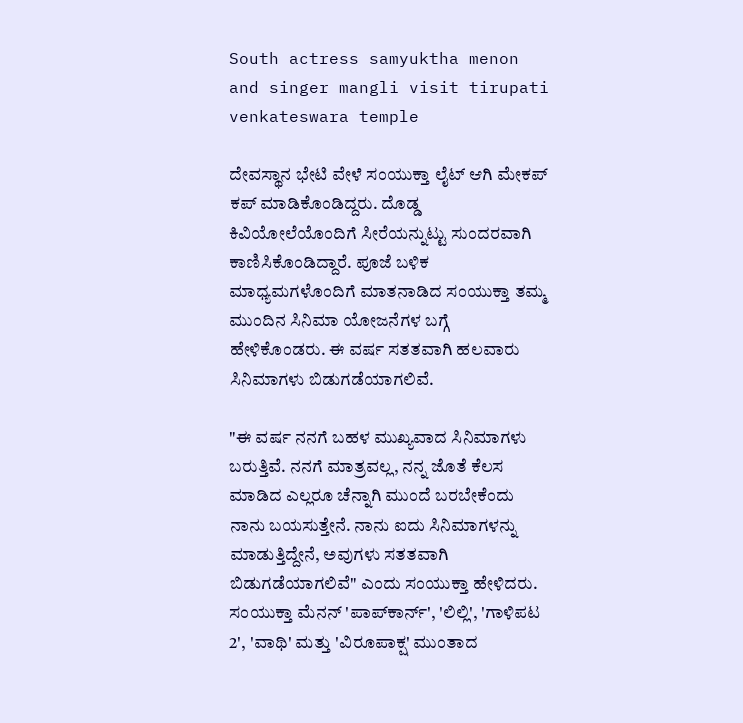South actress samyuktha menon and singer mangli visit tirupati venkateswara temple

ದೇವಸ್ಥಾನ ಭೇಟಿ ವೇಳೆ ಸಂಯುಕ್ತಾ ಲೈಟ್‌ ಆಗಿ ಮೇಕಪ್ ಕಪ್ ಮಾಡಿಕೊಂಡಿದ್ದರು. ದೊಡ್ಡ ಕಿವಿಯೋಲೆಯೊಂದಿಗೆ ಸೀರೆಯನ್ನುಟ್ಟು ಸುಂದರವಾಗಿ ಕಾಣಿಸಿಕೊಂಡಿದ್ದಾರೆ. ಪೂಜೆ ಬಳಿಕ ಮಾಧ್ಯಮಗಳೊಂದಿಗೆ ಮಾತನಾಡಿದ ಸಂಯುಕ್ತಾ ತಮ್ಮ ಮುಂದಿನ ಸಿನಿಮಾ ಯೋಜನೆಗಳ ಬಗ್ಗೆ ಹೇಳಿಕೊಂಡರು. ಈ ವರ್ಷ ಸತತವಾಗಿ ಹಲವಾರು ಸಿನಿಮಾಗಳು ಬಿಡುಗಡೆಯಾಗಲಿವೆ.

"ಈ ವರ್ಷ ನನಗೆ ಬಹಳ ಮುಖ್ಯವಾದ ಸಿನಿಮಾಗಳು ಬರುತ್ತಿವೆ. ನನಗೆ ಮಾತ್ರವಲ್ಲ, ನನ್ನ ಜೊತೆ ಕೆಲಸ ಮಾಡಿದ ಎಲ್ಲರೂ ಚೆನ್ನಾಗಿ ಮುಂದೆ ಬರಬೇಕೆಂದು ನಾನು ಬಯಸುತ್ತೇನೆ. ನಾನು ಐದು ಸಿನಿಮಾಗಳನ್ನು ಮಾಡುತ್ತಿದ್ದೇನೆ, ಅವುಗಳು ಸತತವಾಗಿ ಬಿಡುಗಡೆಯಾಗಲಿವೆ" ಎಂದು ಸಂಯುಕ್ತಾ ಹೇಳಿದರು. ಸಂಯುಕ್ತಾ ಮೆನನ್ 'ಪಾಪ್‌ಕಾರ್ನ್', 'ಲಿಲ್ಲಿ', 'ಗಾಳಿಪಟ 2', 'ವಾಥಿ' ಮತ್ತು 'ವಿರೂಪಾಕ್ಷ' ಮುಂತಾದ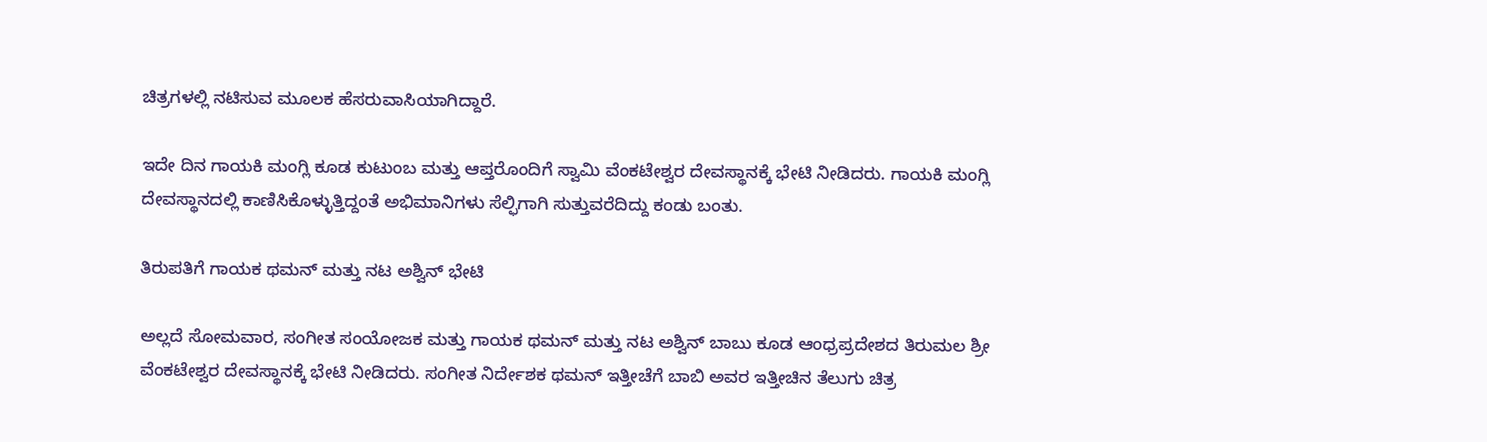ಚಿತ್ರಗಳಲ್ಲಿ ನಟಿಸುವ ಮೂಲಕ ಹೆಸರುವಾಸಿಯಾಗಿದ್ದಾರೆ.

ಇದೇ ದಿನ ಗಾಯಕಿ ಮಂಗ್ಲಿ ಕೂಡ ಕುಟುಂಬ ಮತ್ತು ಆಪ್ತರೊಂದಿಗೆ ಸ್ವಾಮಿ ವೆಂಕಟೇಶ್ವರ ದೇವಸ್ಥಾನಕ್ಕೆ ಭೇಟಿ ನೀಡಿದರು. ಗಾಯಕಿ ಮಂಗ್ಲಿ ದೇವಸ್ಥಾನದಲ್ಲಿ ಕಾಣಿಸಿಕೊಳ್ಳುತ್ತಿದ್ದಂತೆ ಅಭಿಮಾನಿಗಳು ಸೆಲ್ಫಿಗಾಗಿ ಸುತ್ತುವರೆದಿದ್ದು ಕಂಡು ಬಂತು.

ತಿರುಪತಿಗೆ ಗಾಯಕ ಥಮನ್ ಮತ್ತು ನಟ ಅಶ್ವಿನ್ ಭೇಟಿ

ಅಲ್ಲದೆ ಸೋಮವಾರ, ಸಂಗೀತ ಸಂಯೋಜಕ ಮತ್ತು ಗಾಯಕ ಥಮನ್ ಮತ್ತು ನಟ ಅಶ್ವಿನ್ ಬಾಬು ಕೂಡ ಆಂಧ್ರಪ್ರದೇಶದ ತಿರುಮಲ ಶ್ರೀ ವೆಂಕಟೇಶ್ವರ ದೇವಸ್ಥಾನಕ್ಕೆ ಭೇಟಿ ನೀಡಿದರು. ಸಂಗೀತ ನಿರ್ದೇಶಕ ಥಮನ್ ಇತ್ತೀಚೆಗೆ ಬಾಬಿ ಅವರ ಇತ್ತೀಚಿನ ತೆಲುಗು ಚಿತ್ರ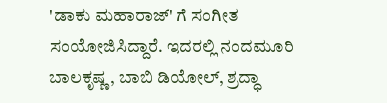'ಡಾಕು ಮಹಾರಾಜ್' ಗೆ ಸಂಗೀತ ಸಂಯೋಜಿಸಿದ್ದಾರೆ. ಇದರಲ್ಲಿ ನಂದಮೂರಿ ಬಾಲಕೃಷ್ಣ, ಬಾಬಿ ಡಿಯೋಲ್, ಶ್ರದ್ಧಾ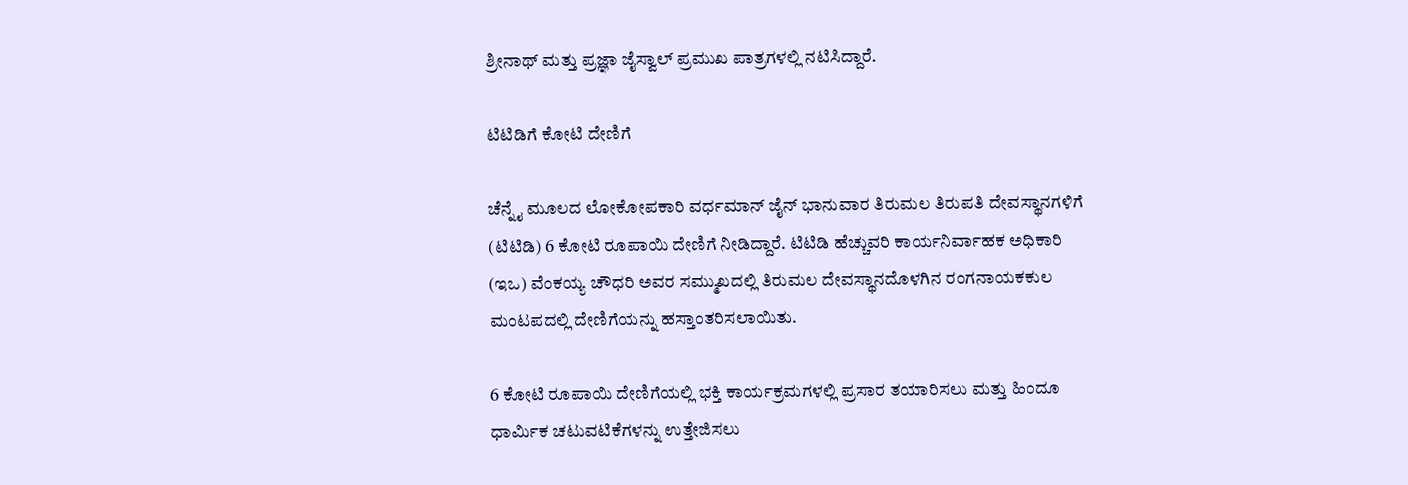ಶ್ರೀನಾಥ್ ಮತ್ತು ಪ್ರಜ್ಞಾ ಜೈಸ್ವಾಲ್ ಪ್ರಮುಖ ಪಾತ್ರಗಳಲ್ಲಿ ನಟಿಸಿದ್ದಾರೆ.

ಟಿಟಿಡಿಗೆ ಕೋಟಿ ದೇಣಿಗೆ

ಚೆನ್ನೈ ಮೂಲದ ಲೋಕೋಪಕಾರಿ ವರ್ಧಮಾನ್ ಜೈನ್ ಭಾನುವಾರ ತಿರುಮಲ ತಿರುಪತಿ ದೇವಸ್ಥಾನಗಳಿಗೆ (ಟಿಟಿಡಿ) 6 ಕೋಟಿ ರೂಪಾಯಿ ದೇಣಿಗೆ ನೀಡಿದ್ದಾರೆ. ಟಿಟಿಡಿ ಹೆಚ್ಚುವರಿ ಕಾರ್ಯನಿರ್ವಾಹಕ ಅಧಿಕಾರಿ (ಇಒ) ವೆಂಕಯ್ಯ ಚೌಧರಿ ಅವರ ಸಮ್ಮುಖದಲ್ಲಿ ತಿರುಮಲ ದೇವಸ್ಥಾನದೊಳಗಿನ ರಂಗನಾಯಕಕುಲ ಮಂಟಪದಲ್ಲಿ ದೇಣಿಗೆಯನ್ನು ಹಸ್ತಾಂತರಿಸಲಾಯಿತು.

6 ಕೋಟಿ ರೂಪಾಯಿ ದೇಣಿಗೆಯಲ್ಲಿ ಭಕ್ತಿ ಕಾರ್ಯಕ್ರಮಗಳಲ್ಲಿ ಪ್ರಸಾರ ತಯಾರಿಸಲು ಮತ್ತು ಹಿಂದೂ ಧಾರ್ಮಿಕ ಚಟುವಟಿಕೆಗಳನ್ನು ಉತ್ತೇಜಿಸಲು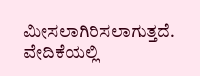ಮೀಸಲಾಗಿರಿಸಲಾಗುತ್ತದೆ. ವೇದಿಕೆಯಲ್ಲಿ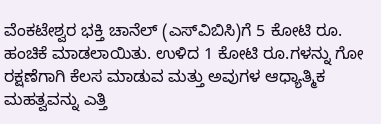ವೆಂಕಟೇಶ್ವರ ಭಕ್ತಿ ಚಾನೆಲ್ (ಎಸ್‌ವಿಬಿಸಿ)ಗೆ 5 ಕೋಟಿ ರೂ. ಹಂಚಿಕೆ ಮಾಡಲಾಯಿತು. ಉಳಿದ 1 ಕೋಟಿ ರೂ.ಗಳನ್ನು ಗೋ ರಕ್ಷಣೆಗಾಗಿ ಕೆಲಸ ಮಾಡುವ ಮತ್ತು ಅವುಗಳ ಆಧ್ಯಾತ್ಮಿಕ ಮಹತ್ವವನ್ನು ಎತ್ತಿ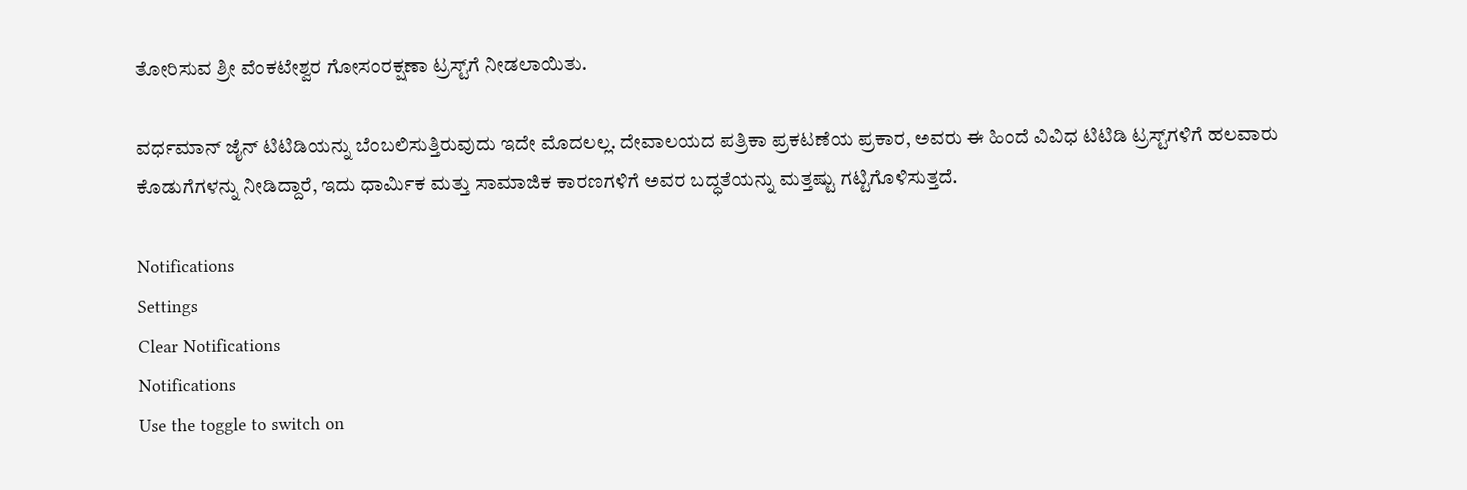ತೋರಿಸುವ ಶ್ರೀ ವೆಂಕಟೇಶ್ವರ ಗೋಸಂರಕ್ಷಣಾ ಟ್ರಸ್ಟ್‌ಗೆ ನೀಡಲಾಯಿತು.

ವರ್ಧಮಾನ್ ಜೈನ್ ಟಿಟಿಡಿಯನ್ನು ಬೆಂಬಲಿಸುತ್ತಿರುವುದು ಇದೇ ಮೊದಲಲ್ಲ. ದೇವಾಲಯದ ಪತ್ರಿಕಾ ಪ್ರಕಟಣೆಯ ಪ್ರಕಾರ, ಅವರು ಈ ಹಿಂದೆ ವಿವಿಧ ಟಿಟಿಡಿ ಟ್ರಸ್ಟ್‌ಗಳಿಗೆ ಹಲವಾರು ಕೊಡುಗೆಗಳನ್ನು ನೀಡಿದ್ದಾರೆ, ಇದು ಧಾರ್ಮಿಕ ಮತ್ತು ಸಾಮಾಜಿಕ ಕಾರಣಗಳಿಗೆ ಅವರ ಬದ್ಧತೆಯನ್ನು ಮತ್ತಷ್ಟು ಗಟ್ಟಿಗೊಳಿಸುತ್ತದೆ.

Notifications
Settings
Clear Notifications
Notifications
Use the toggle to switch on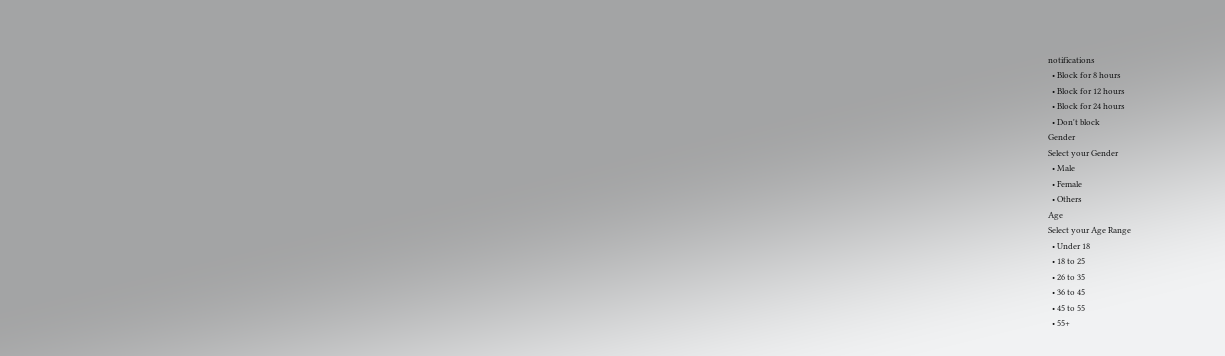notifications
  • Block for 8 hours
  • Block for 12 hours
  • Block for 24 hours
  • Don't block
Gender
Select your Gender
  • Male
  • Female
  • Others
Age
Select your Age Range
  • Under 18
  • 18 to 25
  • 26 to 35
  • 36 to 45
  • 45 to 55
  • 55+